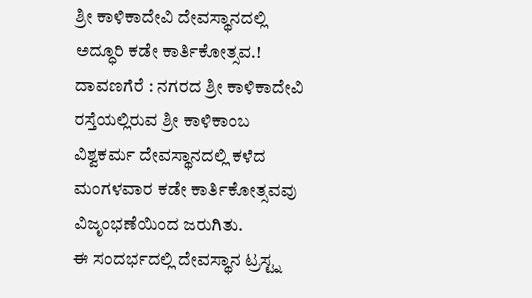ಶ್ರೀ ಕಾಳಿಕಾದೇವಿ ದೇವಸ್ಥಾನದಲ್ಲಿ ಅದ್ಧೂರಿ ಕಡೇ ಕಾರ್ತಿಕೋತ್ಸವ.!
ದಾವಣಗೆರೆ : ನಗರದ ಶ್ರೀ ಕಾಳಿಕಾದೇವಿ ರಸ್ತೆಯಲ್ಲಿರುವ ಶ್ರೀ ಕಾಳಿಕಾಂಬ ವಿಶ್ವಕರ್ಮ ದೇವಸ್ಥಾನದಲ್ಲಿ ಕಳೆದ ಮಂಗಳವಾರ ಕಡೇ ಕಾರ್ತಿಕೋತ್ಸವವು ವಿಜೃಂಭಣೆಯಿಂದ ಜರುಗಿತು.
ಈ ಸಂದರ್ಭದಲ್ಲಿ ದೇವಸ್ಥಾನ ಟ್ರಸ್ಟ್ನ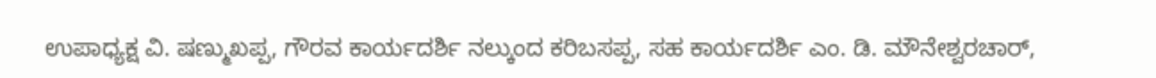ಉಪಾಧ್ಯಕ್ಷ ವಿ. ಷಣ್ಮುಖಪ್ಪ, ಗೌರವ ಕಾರ್ಯದರ್ಶಿ ನಲ್ಕುಂದ ಕರಿಬಸಪ್ಪ, ಸಹ ಕಾರ್ಯದರ್ಶಿ ಎಂ. ಡಿ. ಮೌನೇಶ್ವರಚಾರ್,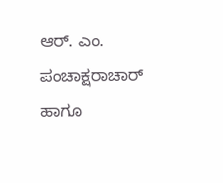ಆರ್. ಎಂ. ಪಂಚಾಕ್ಷರಾಚಾರ್ ಹಾಗೂ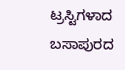ಟ್ರಸ್ಟಿಗಳಾದ ಬಸಾಪುರದ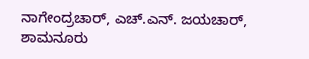ನಾಗೇಂದ್ರಚಾರ್, ಎಚ್.ಎನ್. ಜಯಚಾರ್, ಶಾಮನೂರು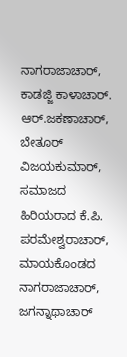ನಾಗರಾಜಾಚಾರ್, ಕಾಡಜ್ಜಿ ಕಾಳಾಚಾರ್. ಆರ್.ಜಕಣಾಚಾರ್, ಬೇತೂರ್ ವಿಜಯಕುಮಾರ್, ಸಮಾಜದ ಹಿರಿಯರಾದ ಕೆ.ಪಿ. ಪರಮೇಶ್ವರಾಚಾರ್, ಮಾಯಕೊಂಡದ ನಾಗರಾಜಾಚಾರ್, ಜಗನ್ನಾಥಾಚಾರ್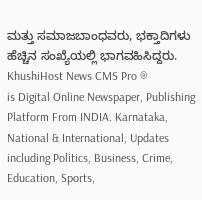ಮತ್ತು ಸಮಾಜಬಾಂಧವರು, ಭಕ್ತಾದಿಗಳು ಹೆಚ್ಚಿನ ಸಂಖ್ಯೆಯಲ್ಲಿ ಭಾಗವಹಿಸಿದ್ದರು.
KhushiHost News CMS Pro ®
is Digital Online Newspaper, Publishing Platform From INDIA. Karnataka, National & International, Updates including Politics, Business, Crime, Education, Sports,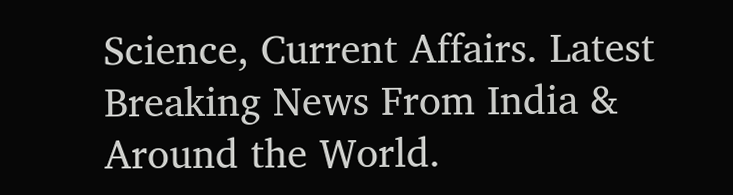Science, Current Affairs. Latest Breaking News From India & Around the World.